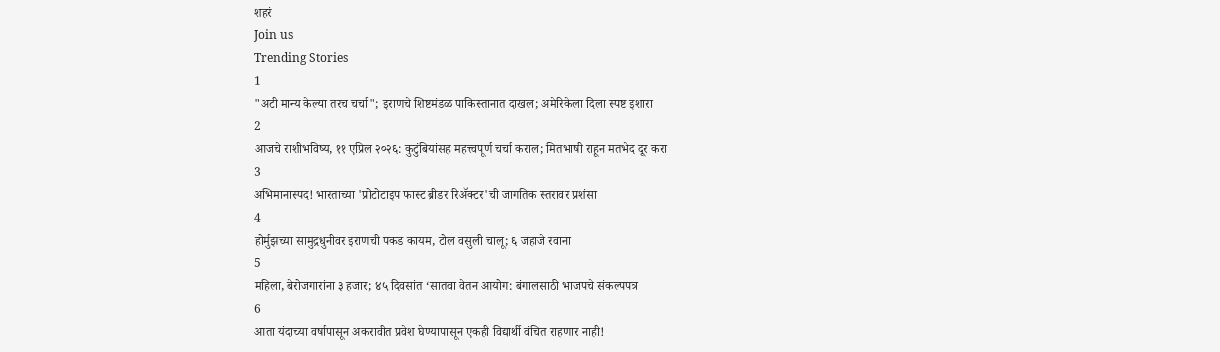शहरं
Join us
Trending Stories
1
"अटी मान्य केल्या तरच चर्चा"; इराणचे शिष्टमंडळ पाकिस्तानात दाखल; अमेरिकेला दिला स्पष्ट इशारा
2
आजचे राशीभविष्य, ११ एप्रिल २०२६: कुटुंबियांसह महत्त्वपूर्ण चर्चा कराल; मितभाषी राहून मतभेद दूर करा
3
अभिमानास्पद! भारताच्या 'प्रोटोटाइप फास्ट ब्रीडर रिॲक्टर'ची जागतिक स्तरावर प्रशंसा
4
होर्मुझच्या सामुद्रधुनीवर इराणची पकड कायम, टोल वसुली चालू; ६ जहाजे रवाना
5
महिला, बेरोजगारांना ३ हजार; ४५ दिवसांत ‘सातवा वेतन आयोग: बंगालसाठी भाजपचे संकल्पपत्र
6
आता यंदाच्या वर्षापासून अकरावीत प्रवेश घेण्यापासून एकही विद्यार्थी वंचित राहणार नाही!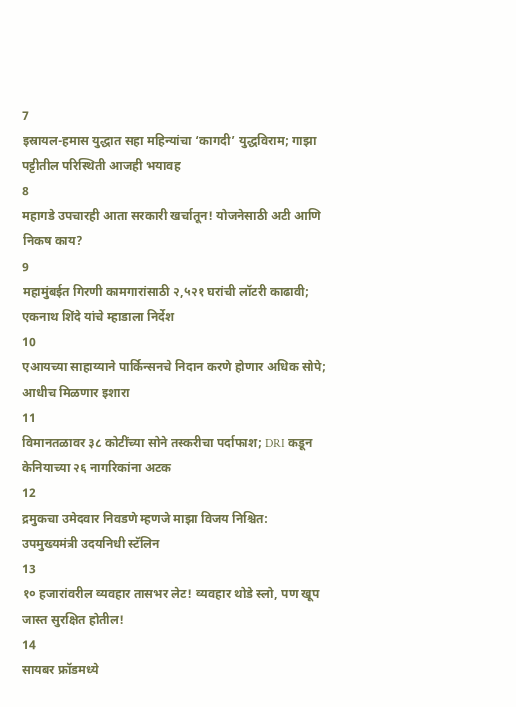7
इस्रायल-हमास युद्धात सहा महिन्यांचा ‘कागदी’ युद्धविराम; गाझा पट्टीतील परिस्थिती आजही भयावह
8
महागडे उपचारही आता सरकारी खर्चातून! योजनेसाठी अटी आणि निकष काय?
9
महामुंबईत गिरणी कामगारांसाठी २,५२१ घरांची लॉटरी काढावी; एकनाथ शिंदे यांचे म्हाडाला निर्देश
10
एआयच्या साहाय्याने पार्किन्सनचे निदान करणे होणार अधिक सोपे; आधीच मिळणार इशारा
11
विमानतळावर ३८ कोटींच्या सोने तस्करीचा पर्दाफाश; DRI कडून केनियाच्या २६ नागरिकांना अटक
12
द्रमुकचा उमेदवार निवडणे म्हणजे माझा विजय निश्चित: उपमुख्यमंत्री उदयनिधी स्टॅलिन
13
१० हजारांवरील व्यवहार तासभर लेट! व्यवहार थोडे स्लो, पण खूप जास्त सुरक्षित होतील!
14
सायबर फ्रॉडमध्ये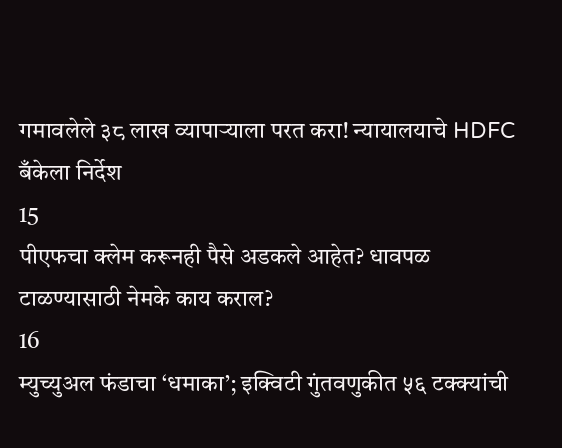गमावलेले ३८ लाख व्यापाऱ्याला परत करा! न्यायालयाचे HDFC बँकेला निर्देश
15
पीएफचा क्लेम करूनही पैसे अडकले आहेत? धावपळ टाळण्यासाठी नेमके काय कराल?
16
म्युच्युअल फंडाचा ‘धमाका’; इक्विटी गुंतवणुकीत ५६ टक्क्यांची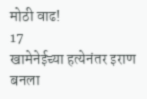मोठी वाढ!
17
खामेनेईच्या हत्येनंतर इराण बनला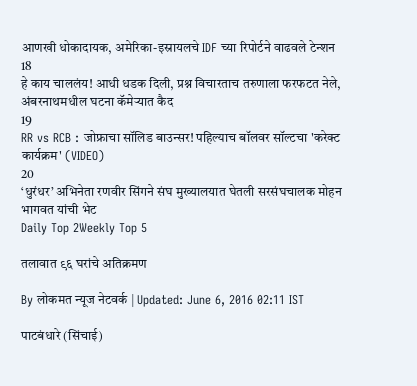आणखी धोकादायक, अमेरिका-इस्रायलचे IDF च्या रिपोर्टने वाढवले टेन्शन
18
हे काय चाललंय! आधी धडक दिली, प्रश्न विचारताच तरुणाला फरफटत नेले, अंबरनाथमधील घटना कॅमेऱ्यात कैद
19
RR vs RCB : जोफ्राचा सॉलिड बाउन्सर! पहिल्याच बॉलवर सॉल्टचा 'करेक्ट कार्यक्रम' (VIDEO)
20
‘धुरंधर’ अभिनेता रणवीर सिंगने संघ मुख्यालयात घेतली सरसंघचालक मोहन भागवत यांची भेट
Daily Top 2Weekly Top 5

तलावात ९६ घरांचे अतिक्रमण

By लोकमत न्यूज नेटवर्क | Updated: June 6, 2016 02:11 IST

पाटबंधारे (सिंचाई)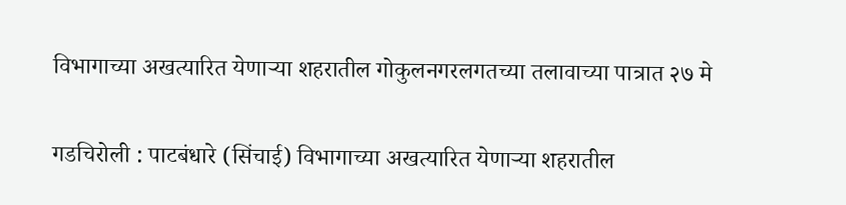विभागाच्या अखत्यारित येणाऱ्या शहरातील गोकुलनगरलगतच्या तलावाच्या पात्रात २७ मे

गडचिरोली : पाटबंधारे (सिंचाई) विभागाच्या अखत्यारित येणाऱ्या शहरातील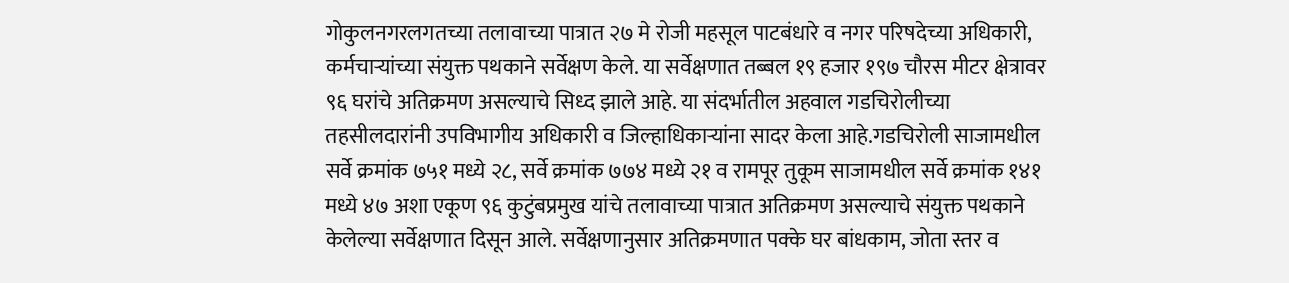गोकुलनगरलगतच्या तलावाच्या पात्रात २७ मे रोजी महसूल पाटबंधारे व नगर परिषदेच्या अधिकारी, कर्मचाऱ्यांच्या संयुक्त पथकाने सर्वेक्षण केले. या सर्वेक्षणात तब्बल १९ हजार १९७ चौरस मीटर क्षेत्रावर ९६ घरांचे अतिक्रमण असल्याचे सिध्द झाले आहे. या संदर्भातील अहवाल गडचिरोलीच्या तहसीलदारांनी उपविभागीय अधिकारी व जिल्हाधिकाऱ्यांना सादर केला आहे.गडचिरोली साजामधील सर्वे क्रमांक ७५१ मध्ये २८, सर्वे क्रमांक ७७४ मध्ये २१ व रामपूर तुकूम साजामधील सर्वे क्रमांक १४१ मध्ये ४७ अशा एकूण ९६ कुटुंबप्रमुख यांचे तलावाच्या पात्रात अतिक्रमण असल्याचे संयुक्त पथकाने केलेल्या सर्वेक्षणात दिसून आले. सर्वेक्षणानुसार अतिक्रमणात पक्के घर बांधकाम, जोता स्तर व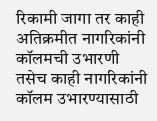रिकामी जागा तर काही अतिक्रमीत नागरिकांनी कॉलमची उभारणी तसेच काही नागरिकांनी कॉलम उभारण्यासाठी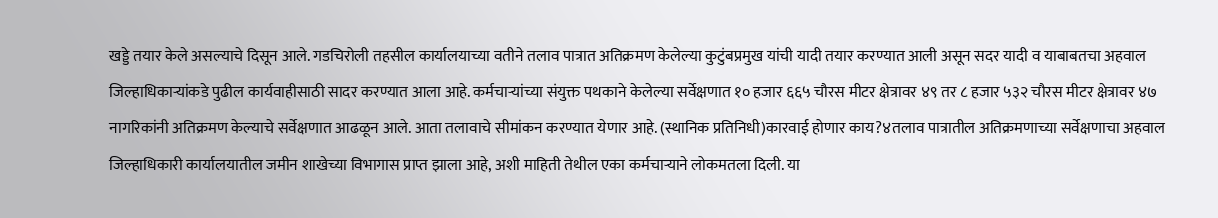खड्डे तयार केले असल्याचे दिसून आले. गडचिरोली तहसील कार्यालयाच्या वतीने तलाव पात्रात अतिक्रमण केलेल्या कुटुंबप्रमुख यांची यादी तयार करण्यात आली असून सदर यादी व याबाबतचा अहवाल जिल्हाधिकाऱ्यांकडे पुढील कार्यवाहीसाठी सादर करण्यात आला आहे. कर्मचाऱ्यांच्या संयुक्त पथकाने केलेल्या सर्वेक्षणात १० हजार ६६५ चौरस मीटर क्षेत्रावर ४९ तर ८ हजार ५३२ चौरस मीटर क्षेत्रावर ४७ नागरिकांनी अतिक्रमण केल्याचे सर्वेक्षणात आढळून आले. आता तलावाचे सीमांकन करण्यात येणार आहे. (स्थानिक प्रतिनिधी)कारवाई होणार काय?४तलाव पात्रातील अतिक्रमणाच्या सर्वेक्षणाचा अहवाल जिल्हाधिकारी कार्यालयातील जमीन शाखेच्या विभागास प्राप्त झाला आहे, अशी माहिती तेथील एका कर्मचाऱ्याने लोकमतला दिली. या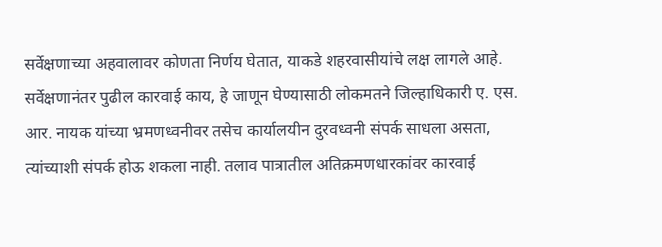सर्वेक्षणाच्या अहवालावर कोणता निर्णय घेतात, याकडे शहरवासीयांचे लक्ष लागले आहे. सर्वेक्षणानंतर पुढील कारवाई काय, हे जाणून घेण्यासाठी लोकमतने जिल्हाधिकारी ए. एस. आर. नायक यांच्या भ्रमणध्वनीवर तसेच कार्यालयीन दुरवध्वनी संपर्क साधला असता, त्यांच्याशी संपर्क होऊ शकला नाही. तलाव पात्रातील अतिक्रमणधारकांवर कारवाई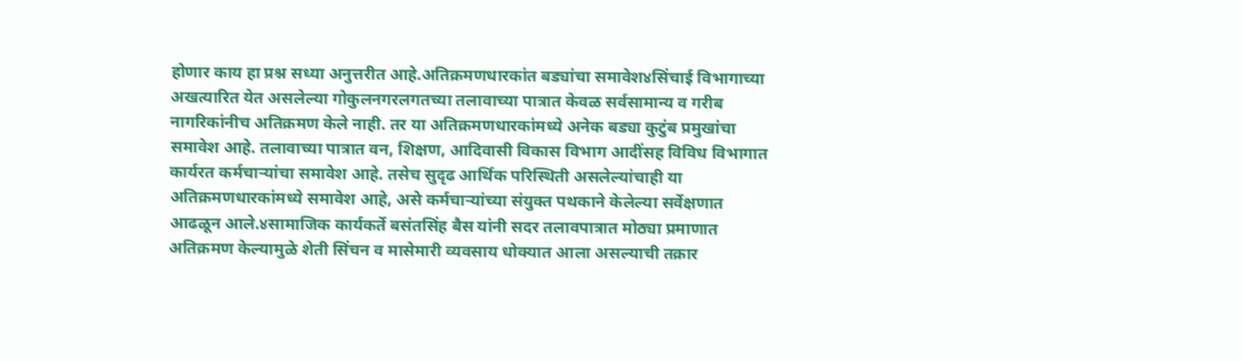होणार काय हा प्रश्न सध्या अनुत्तरीत आहे.अतिक्रमणधारकांत बड्यांचा समावेश४सिंचाई विभागाच्या अखत्यारित येत असलेल्या गोकुलनगरलगतच्या तलावाच्या पात्रात केवळ सर्वसामान्य व गरीब नागरिकांनीच अतिक्रमण केले नाही. तर या अतिक्रमणधारकांमध्ये अनेक बड्या कुटुंब प्रमुखांचा समावेश आहे. तलावाच्या पात्रात वन, शिक्षण, आदिवासी विकास विभाग आदींसह विविध विभागात कार्यरत कर्मचाऱ्यांचा समावेश आहे. तसेच सुदृढ आर्थिक परिस्थिती असलेल्यांचाही या अतिक्रमणधारकांमध्ये समावेश आहे, असे कर्मचाऱ्यांच्या संयुक्त पथकाने केलेल्या सर्वेक्षणात आढळून आले.४सामाजिक कार्यकर्ते बसंतसिंह बैस यांनी सदर तलावपात्रात मोठ्या प्रमाणात अतिक्रमण केल्यामुळे शेती सिंचन व मासेमारी व्यवसाय धोक्यात आला असल्याची तक्रार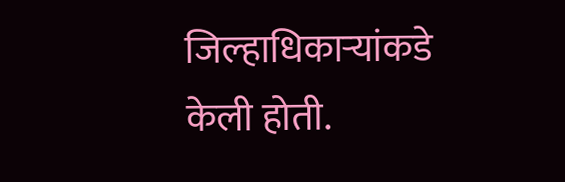जिल्हाधिकाऱ्यांकडे केली होती.